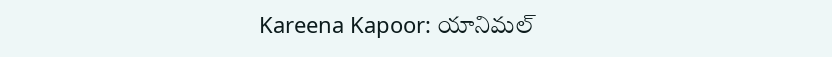Kareena Kapoor: యానిమల్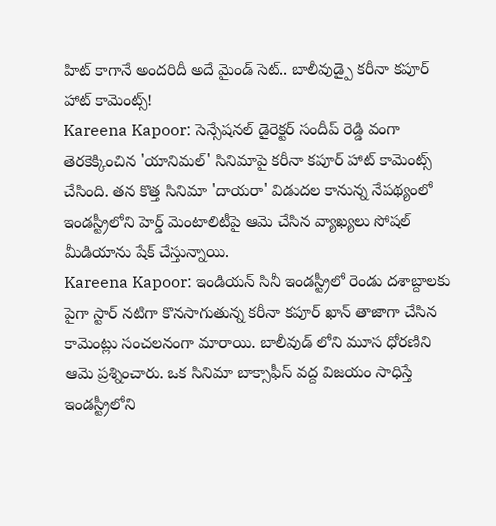హిట్ కాగానే అందరిదీ అదే మైండ్ సెట్.. బాలీవుడ్పై కరీనా కపూర్ హాట్ కామెంట్స్!
Kareena Kapoor: సెన్సేషనల్ డైరెక్టర్ సందీప్ రెడ్డి వంగా తెరకెక్కించిన 'యానిమల్' సినిమాపై కరీనా కపూర్ హాట్ కామెంట్స్ చేసింది. తన కొత్త సినిమా 'దాయరా' విడుదల కానున్న నేపథ్యంలో ఇండస్ట్రీలోని హెర్డ్ మెంటాలిటీపై ఆమె చేసిన వ్యాఖ్యలు సోషల్ మీడియాను షేక్ చేస్తున్నాయి.
Kareena Kapoor: ఇండియన్ సినీ ఇండస్ట్రీలో రెండు దశాబ్దాలకు పైగా స్టార్ నటిగా కొనసాగుతున్న కరీనా కపూర్ ఖాన్ తాజాగా చేసిన కామెంట్లు సంచలనంగా మారాయి. బాలీవుడ్ లోని మూస ధోరణిని ఆమె ప్రశ్నించారు. ఒక సినిమా బాక్సాఫీస్ వద్ద విజయం సాధిస్తే ఇండస్ట్రీలోని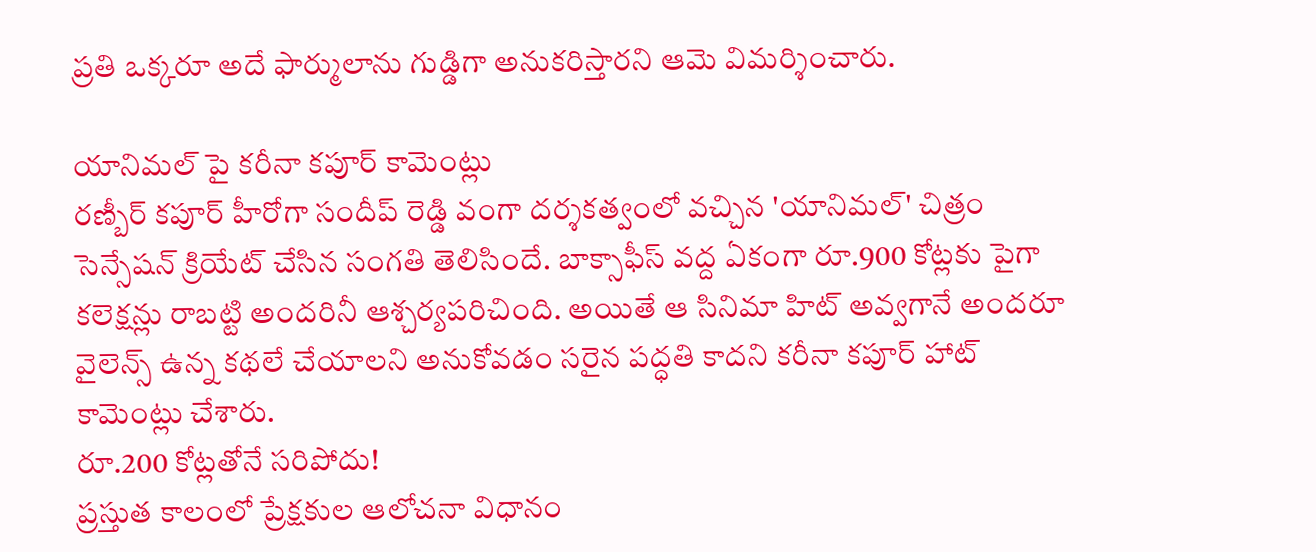ప్రతి ఒక్కరూ అదే ఫార్ములాను గుడ్డిగా అనుకరిస్తారని ఆమె విమర్శించారు.

యానిమల్ పై కరీనా కపూర్ కామెంట్లు
రణ్బీర్ కపూర్ హీరోగా సందీప్ రెడ్డి వంగా దర్శకత్వంలో వచ్చిన 'యానిమల్' చిత్రం సెన్సేషన్ క్రియేట్ చేసిన సంగతి తెలిసిందే. బాక్సాఫీస్ వద్ద ఏకంగా రూ.900 కోట్లకు పైగా కలెక్షన్లు రాబట్టి అందరినీ ఆశ్చర్యపరిచింది. అయితే ఆ సినిమా హిట్ అవ్వగానే అందరూ వైలెన్స్ ఉన్న కథలే చేయాలని అనుకోవడం సరైన పద్ధతి కాదని కరీనా కపూర్ హాట్ కామెంట్లు చేశారు.
రూ.200 కోట్లతోనే సరిపోదు!
ప్రస్తుత కాలంలో ప్రేక్షకుల ఆలోచనా విధానం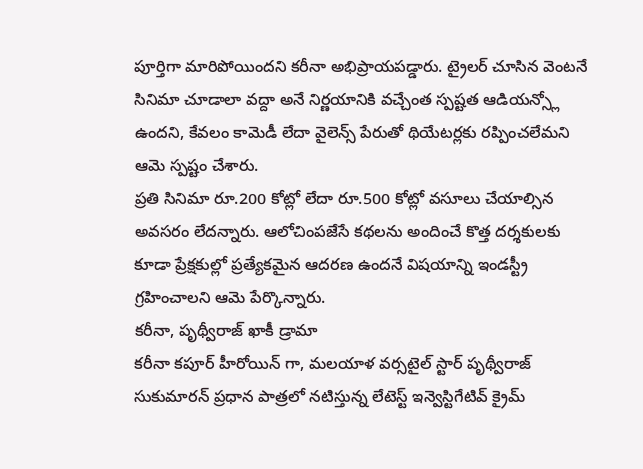పూర్తిగా మారిపోయిందని కరీనా అభిప్రాయపడ్డారు. ట్రైలర్ చూసిన వెంటనే సినిమా చూడాలా వద్దా అనే నిర్ణయానికి వచ్చేంత స్పష్టత ఆడియన్స్లో ఉందని, కేవలం కామెడీ లేదా వైలెన్స్ పేరుతో థియేటర్లకు రప్పించలేమని ఆమె స్పష్టం చేశారు.
ప్రతి సినిమా రూ.200 కోట్లో లేదా రూ.500 కోట్లో వసూలు చేయాల్సిన అవసరం లేదన్నారు. ఆలోచింపజేసే కథలను అందించే కొత్త దర్శకులకు కూడా ప్రేక్షకుల్లో ప్రత్యేకమైన ఆదరణ ఉందనే విషయాన్ని ఇండస్ట్రీ గ్రహించాలని ఆమె పేర్కొన్నారు.
కరీనా, పృథ్వీరాజ్ ఖాకీ డ్రామా
కరీనా కపూర్ హీరోయిన్ గా, మలయాళ వర్సటైల్ స్టార్ పృథ్వీరాజ్ సుకుమారన్ ప్రధాన పాత్రలో నటిస్తున్న లేటెస్ట్ ఇన్వెస్టిగేటివ్ క్రైమ్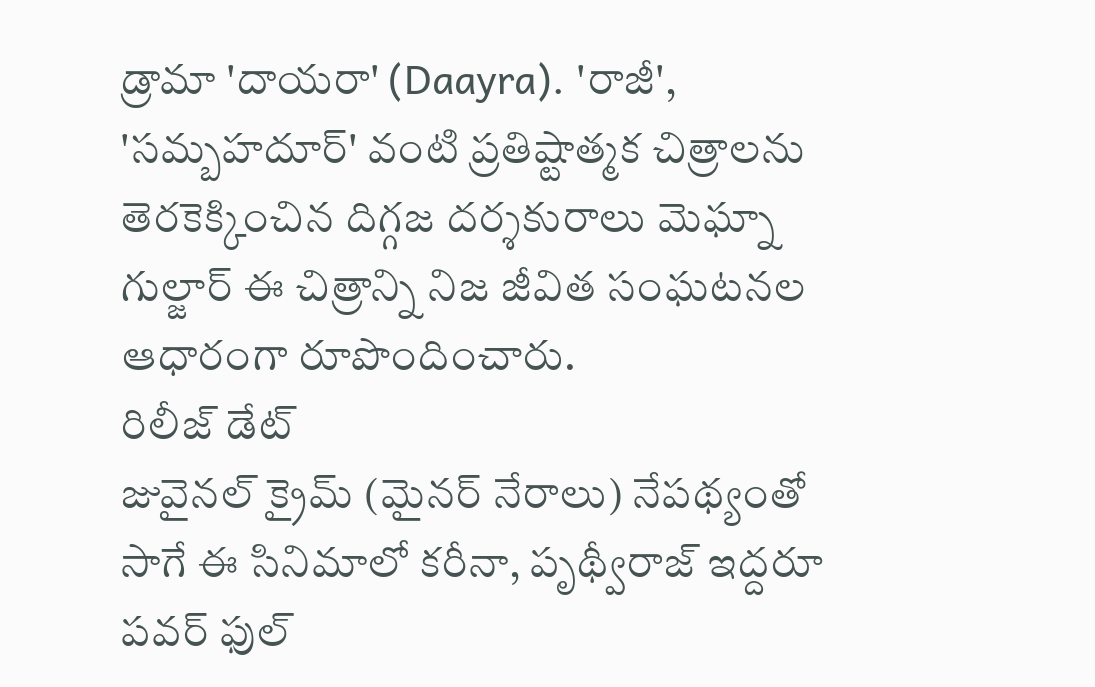డ్రామా 'దాయరా' (Daayra). 'రాజీ', 'సమ్బహదూర్' వంటి ప్రతిష్టాత్మక చిత్రాలను తెరకెక్కించిన దిగ్గజ దర్శకురాలు మెఘ్నా గుల్జార్ ఈ చిత్రాన్ని నిజ జీవిత సంఘటనల ఆధారంగా రూపొందించారు.
రిలీజ్ డేట్
జువైనల్ క్రైమ్ (మైనర్ నేరాలు) నేపథ్యంతో సాగే ఈ సినిమాలో కరీనా, పృథ్వీరాజ్ ఇద్దరూ పవర్ ఫుల్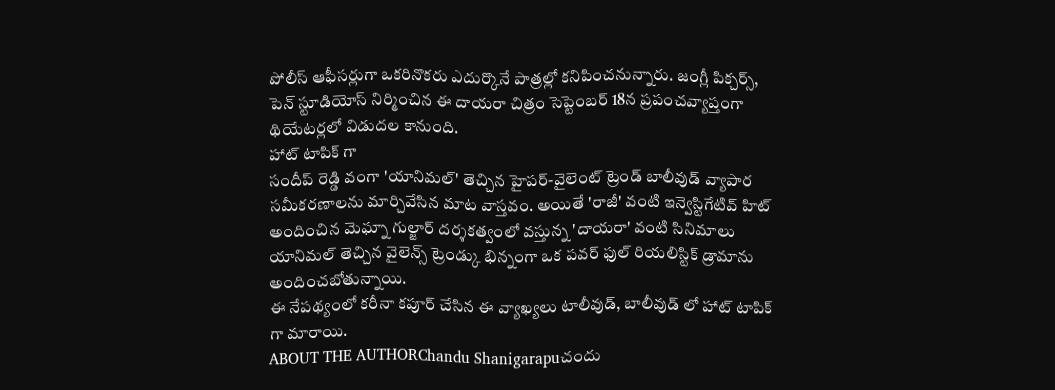పోలీస్ ఆఫీసర్లుగా ఒకరినొకరు ఎదుర్కొనే పాత్రల్లో కనిపించనున్నారు. జంగ్లీ పిక్చర్స్, పెన్ స్టూడియోస్ నిర్మించిన ఈ దాయరా చిత్రం సెప్టెంబర్ 18న ప్రపంచవ్యాప్తంగా థియేటర్లలో విడుదల కానుంది.
హాట్ టాపిక్ గా
సందీప్ రెడ్డి వంగా 'యానిమల్' తెచ్చిన హైపర్-వైలెంట్ ట్రెండ్ బాలీవుడ్ వ్యాపార సమీకరణాలను మార్చివేసిన మాట వాస్తవం. అయితే 'రాజీ' వంటి ఇన్వెస్టిగేటివ్ హిట్ అందించిన మెఘ్నా గుల్జార్ దర్శకత్వంలో వస్తున్న 'దాయరా' వంటి సినిమాలు యానిమల్ తెచ్చిన వైలెన్స్ ట్రెండ్కు భిన్నంగా ఒక పవర్ ఫుల్ రియలిస్టిక్ డ్రామాను అందించబోతున్నాయి.
ఈ నేపథ్యంలో కరీనా కపూర్ చేసిన ఈ వ్యాఖ్యలు టాలీవుడ్, బాలీవుడ్ లో హాట్ టాపిక్ గా మారాయి.
ABOUT THE AUTHORChandu Shanigarapuచందు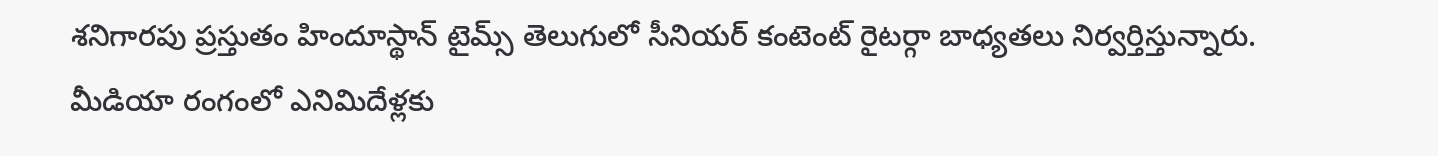శనిగారపు ప్రస్తుతం హిందూస్థాన్ టైమ్స్ తెలుగులో సీనియర్ కంటెంట్ రైటర్గా బాధ్యతలు నిర్వర్తిస్తున్నారు. మీడియా రంగంలో ఎనిమిదేళ్లకు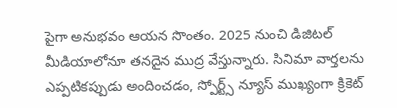పైగా అనుభవం ఆయన సొంతం. 2025 నుంచి డిజిటల్ మీడియాలోనూ తనదైన ముద్ర వేస్తున్నారు. సినిమా వార్తలను ఎప్పటికప్పుడు అందించడం, స్పోర్ట్స్ న్యూస్ ముఖ్యంగా క్రికెట్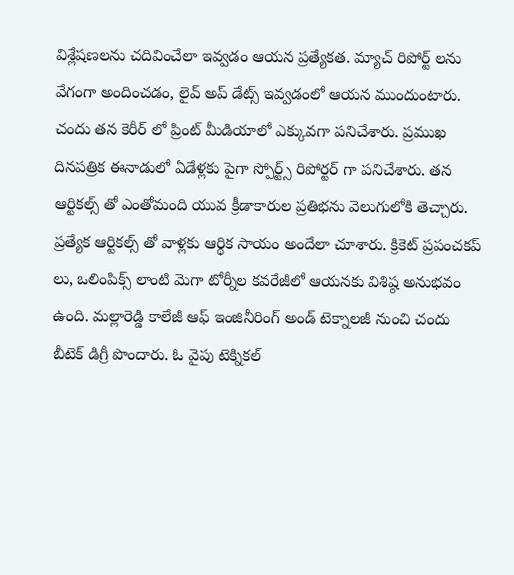విశ్లేషణలను చదివించేలా ఇవ్వడం ఆయన ప్రత్యేకత. మ్యాచ్ రిపోర్ట్ లను వేగంగా అందించడం, లైవ్ అప్ డేట్స్ ఇవ్వడంలో ఆయన ముందుంటారు. చందు తన కెరీర్ లో ప్రింట్ మీడియాలో ఎక్కువగా పనిచేశారు. ప్రముఖ దినపత్రిక ఈనాడులో ఏడేళ్లకు పైగా స్పోర్ట్స్ రిపోర్టర్ గా పనిచేశారు. తన ఆర్టికల్స్ తో ఎంతోమంది యువ క్రీడాకారుల ప్రతిభను వెలుగులోకి తెచ్చారు. ప్రత్యేక ఆర్టికల్స్ తో వాళ్లకు ఆర్థిక సాయం అందేలా చూశారు. క్రికెట్ ప్రపంచకప్ లు, ఒలింపిక్స్ లాంటి మెగా టోర్నీల కవరేజీలో ఆయనకు విశిష్ఠ అనుభవం ఉంది. మల్లారెడ్డి కాలేజీ ఆఫ్ ఇంజినీరింగ్ అండ్ టెక్నాలజీ నుంచి చందు బీటెక్ డిగ్రీ పొందారు. ఓ వైపు టెక్నికల్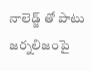నాలెడ్జ్ తో పాటు జర్నలిజంపై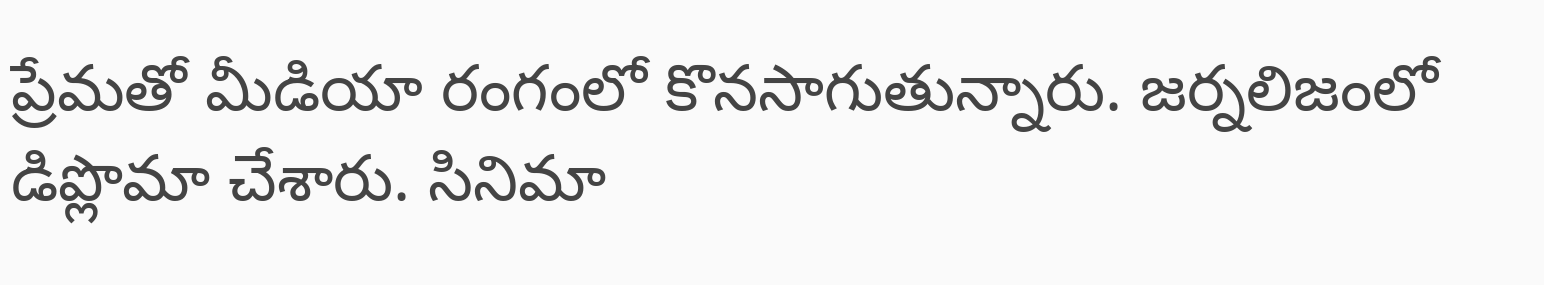ప్రేమతో మీడియా రంగంలో కొనసాగుతున్నారు. జర్నలిజంలో డిప్లొమా చేశారు. సినిమా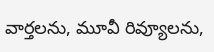వార్తలను, మూవీ రివ్యూలను,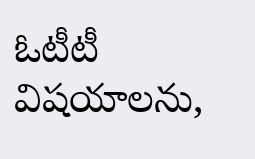ఓటీటీ విషయాలను,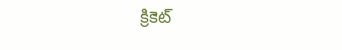క్రికెట్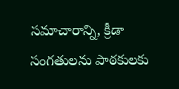సమాచారాన్ని, క్రీడా సంగతులను పాఠకులకు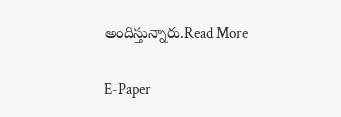అందిస్తున్నారు.Read More

E-Paper